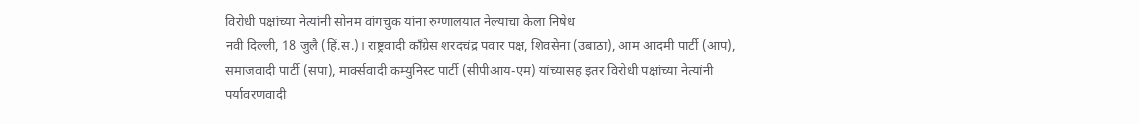विरोधी पक्षांच्या नेत्यांनी सोनम वांगचुक यांना रुग्णालयात नेल्याचा केला निषेध
नवी दिल्ली, 18 जुलै (हिं.स.)। राष्ट्रवादी काँग्रेस शरदचंद्र पवार पक्ष, शिवसेना (उबाठा), आम आदमी पार्टी (आप), समाजवादी पार्टी (सपा), मार्क्सवादी कम्युनिस्ट पार्टी (सीपीआय-एम) यांच्यासह इतर विरोधी पक्षांच्या नेत्यांनी पर्यावरणवादी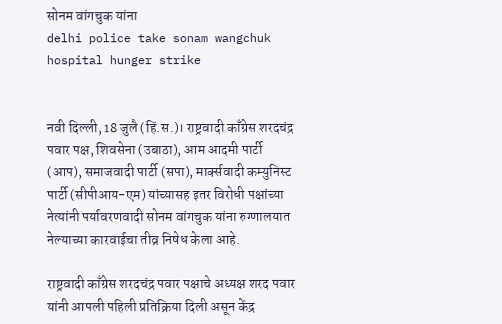सोनम वांगचुक यांना
delhi police take sonam wangchuk hospital hunger strike


नवी दिल्ली, 18 जुलै (हिं.स.)। राष्ट्रवादी काँग्रेस शरदचंद्र पवार पक्ष, शिवसेना (उबाठा), आम आदमी पार्टी (आप), समाजवादी पार्टी (सपा), मार्क्सवादी कम्युनिस्ट पार्टी (सीपीआय-एम) यांच्यासह इतर विरोधी पक्षांच्या नेत्यांनी पर्यावरणवादी सोनम वांगचुक यांना रुग्णालयात नेल्याच्या कारवाईचा तीव्र निषेध केला आहे.

राष्ट्रवादी काँग्रेस शरदचंद्र पवार पक्षाचे अध्यक्ष शरद पवार यांनी आपली पहिली प्रतिक्रिया दिली असून केंद्र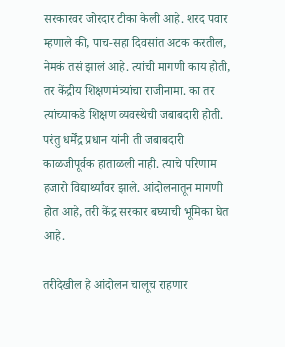सरकारवर जोरदार टीका केली आहे. शरद पवार म्हणाले की, पाच-सहा दिवसांत अटक करतील, नेमकं तसं झालं आहे. त्यांची मागणी काय होती, तर केंद्रीय शिक्षणमंत्र्यांचा राजीनामा. का तर त्यांच्याकडे शिक्षण व्यवस्थेची जबाबदारी होती. परंतु धर्मेंद्र प्रधान यांनी ती जबाबदारी काळजीपूर्वक हाताळली नाही. त्याचे परिणाम हजारो विद्यार्थ्यांवर झाले. आंदोलनातून मागणी होत आहे, तरी केंद्र सरकार बघ्याची भूमिका घेत आहे.

तरीदेखील हे आंदोलन चालूच राहणार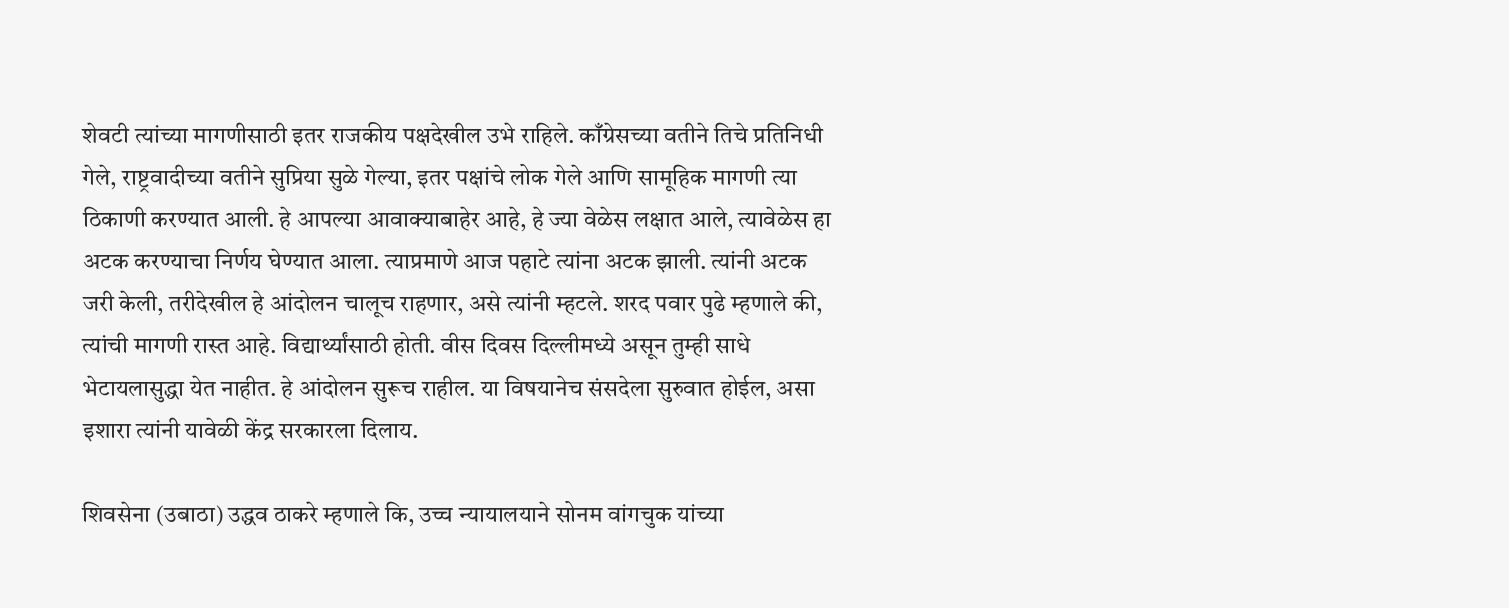शेवटी त्यांच्या मागणीसाठी इतर राजकीय पक्षदेखील उभे राहिले. काँग्रेसच्या वतीने तिचे प्रतिनिधी गेले, राष्ट्रवादीच्या वतीने सुप्रिया सुळे गेल्या, इतर पक्षांचे लोक गेले आणि सामूहिक मागणी त्या ठिकाणी करण्यात आली. हे आपल्या आवाक्याबाहेर आहे, हे ज्या वेळेस लक्षात आले, त्यावेळेस हा अटक करण्याचा निर्णय घेण्यात आला. त्याप्रमाणे आज पहाटे त्यांना अटक झाली. त्यांनी अटक जरी केली, तरीदेखील हे आंदोलन चालूच राहणार, असे त्यांनी म्हटले. शरद पवार पुढे म्हणाले की, त्यांची मागणी रास्त आहे. विद्यार्थ्यांसाठी होती. वीस दिवस दिल्लीमध्ये असून तुम्ही साधे भेटायलासुद्धा येत नाहीत. हे आंदोलन सुरूच राहील. या विषयानेच संसदेला सुरुवात होईल, असा इशारा त्यांनी यावेळी केंद्र सरकारला दिलाय.

शिवसेना (उबाठा) उद्धव ठाकरे म्हणाले कि, उच्च न्यायालयाने सोनम वांगचुक यांच्या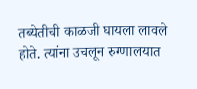तब्येतीची काळजी घायला लावले होते. त्यांना उचलून रुग्णालयात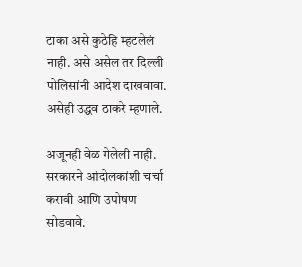टाका असे कुठेहि म्हटलेलं नाही. असे असेल तर दिल्ली पोलिसांनी आदेश दाखवावा. असेही उद्धव ठाकरे म्हणाले.

अजूनही वेळ गेलेली नाही. सरकारने आंदोलकांशी चर्चा करावी आणि उपोषण सोडवावे.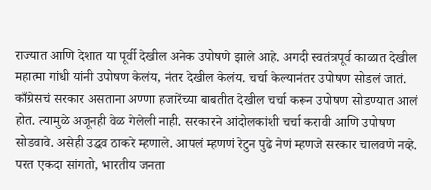राज्यात आणि देशात या पूर्वी देखील अनेक उपोषणे झाले आहे. अगदी स्वतंत्रपूर्व काळात देखील महात्मा गांधी यांनी उपोषण केलंय, नंतर देखील केलंय. चर्चा केल्यानंतर उपोषण सोडलं जातं. काँग्रेसचं सरकार असताना अण्णा हजारेंच्या बाबतीत देखील चर्चा करून उपोषण सोडण्यात आलं होत. त्यामुळे अजूनही वेळ गेलेली नाही. सरकारने आंदोलकांशी चर्चा करावी आणि उपोषण सोडवावे. असेही उद्धव ठाकरे म्हणाले. आपलं म्हणणं रेटुन पुढे नेणं म्हणजे सरकार चालवणे नव्हे. परत एकदा सांगतो, भारतीय जनता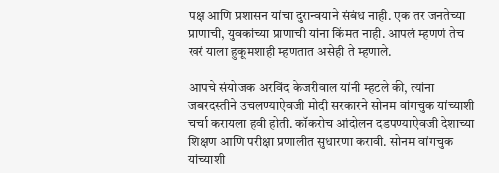पक्ष आणि प्रशासन यांचा दुरान्वयाने संबंध नाही. एक तर जनतेच्या प्राणाची, युवकांच्या प्राणाची यांना किंमत नाही. आपलं म्हणणं तेच खरं याला हुकूमशाही म्हणतात असेही ते म्हणाले.

आपचे संयोजक अरविंद केजरीवाल यांनी म्हटले की, त्यांना जबरदस्तीने उचलण्याऐवजी मोदी सरकारने सोनम वांगचुक यांच्याशी चर्चा करायला हवी होती. कॉकरोच आंदोलन दडपण्याऐवजी देशाच्या शिक्षण आणि परीक्षा प्रणालीत सुधारणा करावी. सोनम वांगचुक यांच्याशी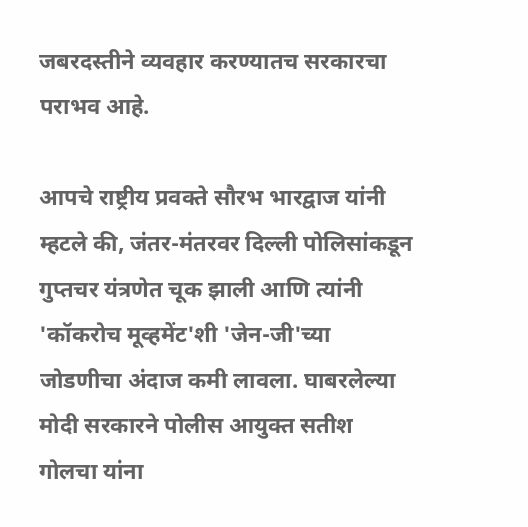जबरदस्तीने व्यवहार करण्यातच सरकारचा पराभव आहे.

आपचे राष्ट्रीय प्रवक्ते सौरभ भारद्वाज यांनी म्हटले की, जंतर-मंतरवर दिल्ली पोलिसांकडून गुप्तचर यंत्रणेत चूक झाली आणि त्यांनी 'कॉकरोच मूव्हमेंट'शी 'जेन-जी'च्या जोडणीचा अंदाज कमी लावला. घाबरलेल्या मोदी सरकारने पोलीस आयुक्त सतीश गोलचा यांना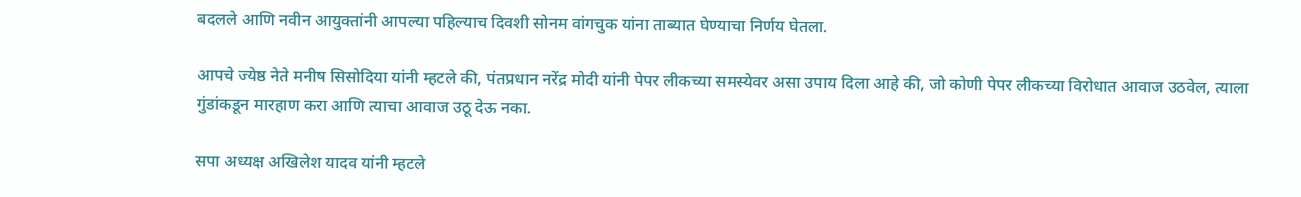बदलले आणि नवीन आयुक्तांनी आपल्या पहिल्याच दिवशी सोनम वांगचुक यांना ताब्यात घेण्याचा निर्णय घेतला.

आपचे ज्येष्ठ नेते मनीष सिसोदिया यांनी म्हटले की, पंतप्रधान नरेंद्र मोदी यांनी पेपर लीकच्या समस्येवर असा उपाय दिला आहे की, जो कोणी पेपर लीकच्या विरोधात आवाज उठवेल, त्याला गुंडांकडून मारहाण करा आणि त्याचा आवाज उठू देऊ नका.

सपा अध्यक्ष अखिलेश यादव यांनी म्हटले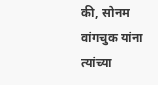की, सोनम वांगचुक यांना त्यांच्या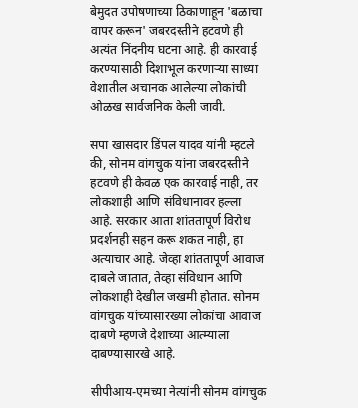बेमुदत उपोषणाच्या ठिकाणाहून 'बळाचा वापर करून' जबरदस्तीने हटवणे ही अत्यंत निंदनीय घटना आहे. ही कारवाई करण्यासाठी दिशाभूल करणाऱ्या साध्या वेशातील अचानक आलेल्या लोकांची ओळख सार्वजनिक केली जावी.

सपा खासदार डिंपल यादव यांनी म्हटले की, सोनम वांगचुक यांना जबरदस्तीने हटवणे ही केवळ एक कारवाई नाही, तर लोकशाही आणि संविधानावर हल्ला आहे. सरकार आता शांततापूर्ण विरोध प्रदर्शनही सहन करू शकत नाही, हा अत्याचार आहे. जेव्हा शांततापूर्ण आवाज दाबले जातात, तेव्हा संविधान आणि लोकशाही देखील जखमी होतात. सोनम वांगचुक यांच्यासारख्या लोकांचा आवाज दाबणे म्हणजे देशाच्या आत्म्याला दाबण्यासारखे आहे.

सीपीआय-एमच्या नेत्यांनी सोनम वांगचुक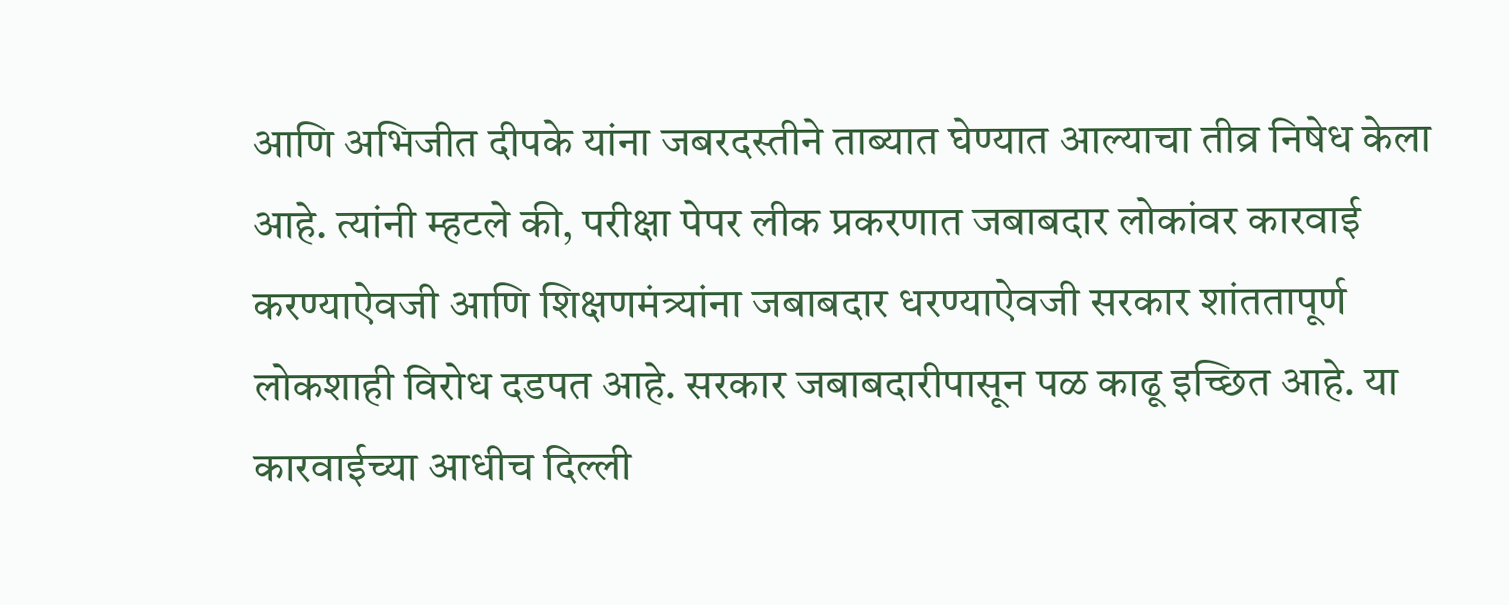आणि अभिजीत दीपके यांना जबरदस्तीने ताब्यात घेण्यात आल्याचा तीव्र निषेध केला आहे. त्यांनी म्हटले की, परीक्षा पेपर लीक प्रकरणात जबाबदार लोकांवर कारवाई करण्याऐवजी आणि शिक्षणमंत्र्यांना जबाबदार धरण्याऐवजी सरकार शांततापूर्ण लोकशाही विरोध दडपत आहे. सरकार जबाबदारीपासून पळ काढू इच्छित आहे. या कारवाईच्या आधीच दिल्ली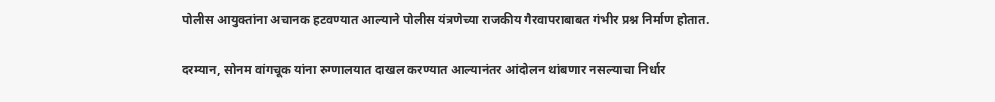पोलीस आयुक्तांना अचानक हटवण्यात आल्याने पोलीस यंत्रणेच्या राजकीय गैरवापराबाबत गंभीर प्रश्न निर्माण होतात.

दरम्यान, सोनम वांगचूक यांना रुग्णालयात दाखल करण्यात आल्यानंतर आंदोलन थांबणार नसल्याचा निर्धार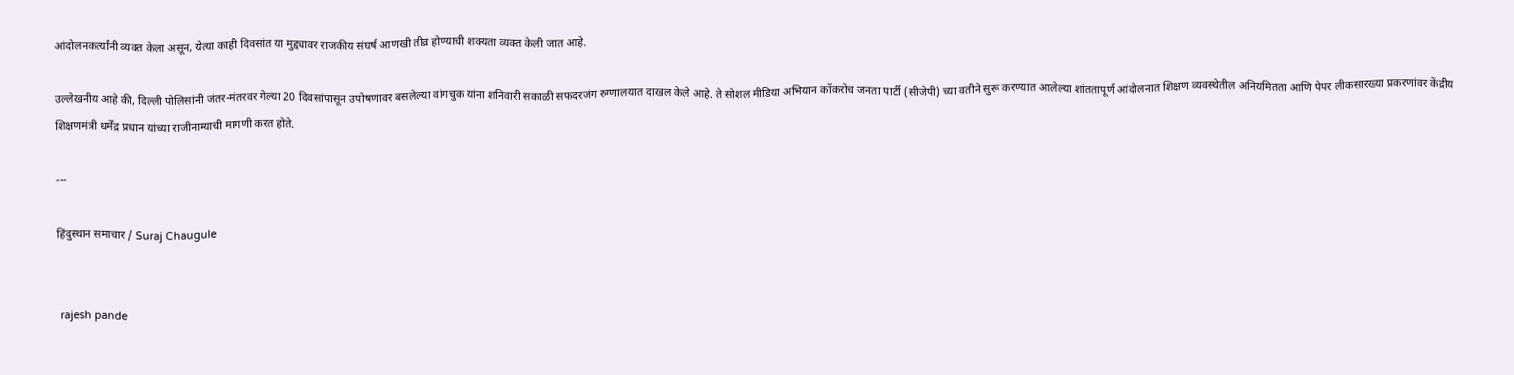आंदोलनकर्त्यांनी व्यक्त केला असून, येत्या काही दिवसांत या मुद्द्यावर राजकीय संघर्ष आणखी तीव्र होण्याची शक्यता व्यक्त केली जात आहे.

उल्लेखनीय आहे की, दिल्ली पोलिसांनी जंतर-मंतरवर गेल्या 20 दिवसांपासून उपोषणावर बसलेल्या वांगचुक यांना शनिवारी सकाळी सफदरजंग रुग्णालयात दाखल केले आहे. ते सोशल मीडिया अभियान कॉकरोच जनता पार्टी (सीजेपी) च्या वतीने सुरू करण्यात आलेल्या शांततापूर्ण आंदोलनात शिक्षण व्यवस्थेतील अनियमितता आणि पेपर लीकसारख्या प्रकरणांवर केंद्रीय शिक्षणमंत्री धर्मेंद्र प्रधान यांच्या राजीनाम्याची मागणी करत होते.

---

हिंदुस्थान समाचार / Suraj Chaugule


 rajesh pande